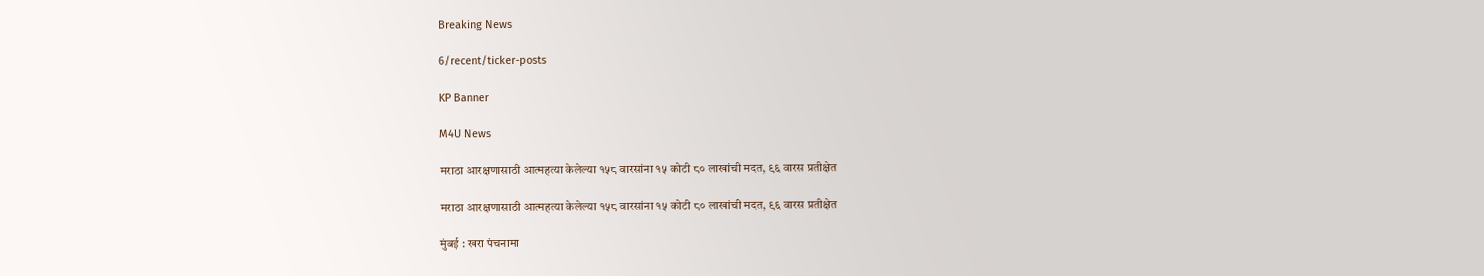Breaking News

6/recent/ticker-posts

KP Banner

M4U News

मराठा आरक्षणासाठी आत्महत्या केलेल्या १५८ वारसांना १५ कोटी ८० लाखांची मदत, ९६ वारस प्रतीक्षेत

मराठा आरक्षणासाठी आत्महत्या केलेल्या १५८ वारसांना १५ कोटी ८० लाखांची मदत, ९६ वारस प्रतीक्षेत

मुंबई : खरा पंचनामा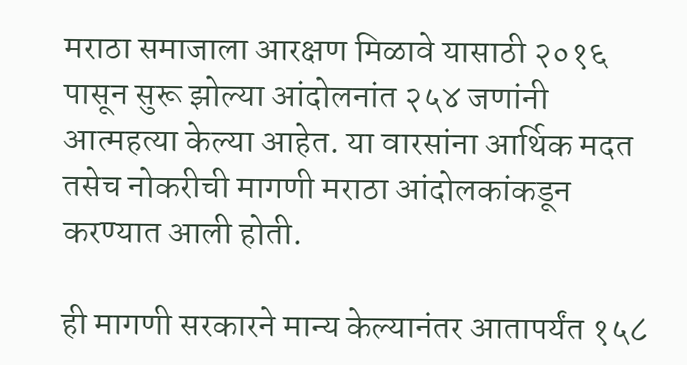मराठा समाजाला आरक्षण मिळावे यासाठी २०१६ पासून सुरू झोल्या आंदोलनांत २५४ जणांनी आत्महत्या केल्या आहेत. या वारसांना आर्थिक मदत तसेच नोकरीची मागणी मराठा आंदोलकांकडून करण्यात आली होती.

ही मागणी सरकारने मान्य केल्यानंतर आतापर्यंत १५८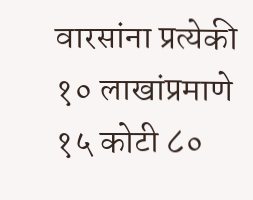वारसांना प्रत्येकी १० लाखांप्रमाणे १५ कोटी ८०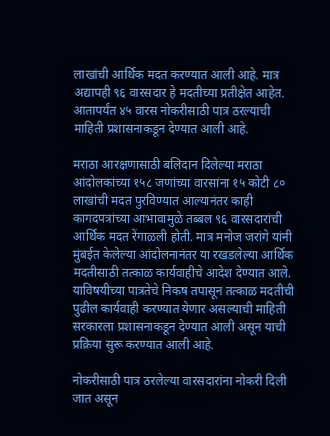लाखांची आर्थिक मदत करण्यात आली आहे. मात्र अद्यापही ९६ वारसदार हे मदतीच्या प्रतीक्षेत आहेत. आतापर्यंत ४५ वारस नोकरीसाठी पात्र ठरल्याची माहिती प्रशासनाकडून देण्यात आली आहे.

मराठा आरक्षणासाठी बलिदान दिलेल्या मराठा आंदोलकांच्या १५८ जणांच्या वारसांना १५ कोटी ८० लाखांची मदत पुरविण्यात आल्यानंतर काही कागदपत्रांच्या आभावामुळे तब्बल ९६ वारसदारांची आर्थिक मदत रेंगाळली होती. मात्र मनोज जरांगे यांनी मुंबईत केलेल्या आंदोलनानंतर या रखडलेल्या आर्थिक मदतीसाठी तत्काळ कार्यवाहीचे आदेश देण्यात आले. याविषयीच्या पात्रतेचे निकष तपासून तत्काळ मदतीची पुढील कार्यवाही करण्यात येणार असल्याची माहिती सरकारला प्रशासनाकडून देण्यात आली असून याची प्रक्रिया सुरू करण्यात आली आहे.

नोकरीसाठी पात्र ठरलेल्या वारसदारांना नोकरी दिली जात असून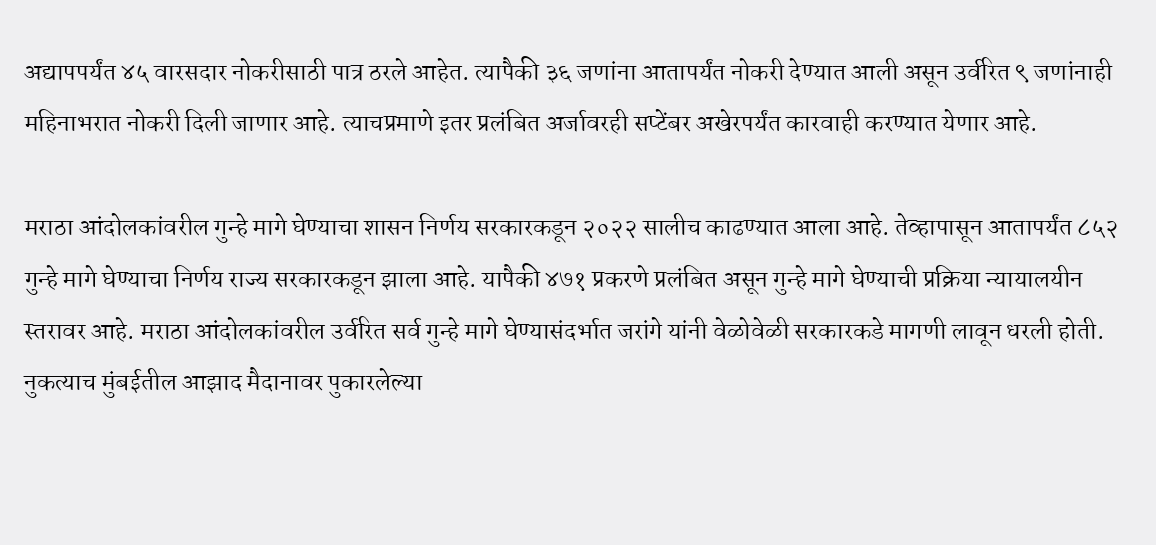अद्यापपर्यंत ४५ वारसदार नोकरीसाठी पात्र ठरले आहेत. त्यापैकी ३६ जणांना आतापर्यंत नोकरी देण्यात आली असून उर्वरित ९ जणांनाही महिनाभरात नोकरी दिली जाणार आहे. त्याचप्रमाणे इतर प्रलंबित अर्जावरही सप्टेंबर अखेरपर्यंत कारवाही करण्यात येणार आहे.

मराठा आंदोलकांवरील गुन्हे मागे घेण्याचा शासन निर्णय सरकारकडून २०२२ सालीच काढण्यात आला आहे. तेव्हापासून आतापर्यंत ८५२ गुन्हे मागे घेण्याचा निर्णय राज्य सरकारकडून झाला आहे. यापैकी ४७१ प्रकरणे प्रलंबित असून गुन्हे मागे घेण्याची प्रक्रिया न्यायालयीन स्तरावर आहे. मराठा आंदोलकांवरील उर्वरित सर्व गुन्हे मागे घेण्यासंदर्भात जरांगे यांनी वेळोवेळी सरकारकडे मागणी लावून धरली होती. नुकत्याच मुंबईतील आझाद मैदानावर पुकारलेल्या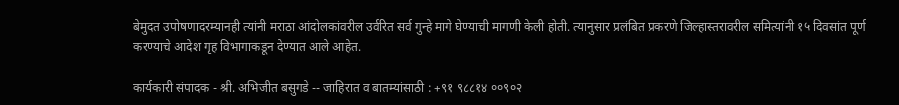बेमुदत उपोषणादरम्यानही त्यांनी मराठा आंदोलकांवरील उर्वरित सर्व गुन्हे मागे घेण्याची मागणी केली होती. त्यानुसार प्रलंबित प्रकरणे जिल्हास्तरावरील समित्यांनी १५ दिवसांत पूर्ण करण्याचे आदेश गृह विभागाकडून देण्यात आले आहेत.

कार्यकारी संपादक - श्री. अभिजीत बसुगडे -- जाहिरात व बातम्यांसाठी : +९१ ९८८१४ ००९०२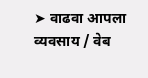➤ वाढवा आपला व्यवसाय / वेब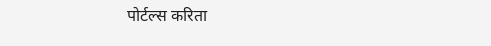पोर्टल्स करिता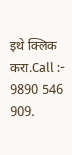इथे क्लिक करा.Call :- 9890 546 909.